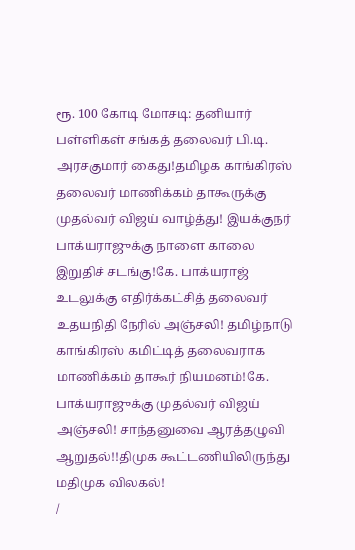ரூ. 100 கோடி மோசடி: தனியார் பள்ளிகள் சங்கத் தலைவர் பி.டி. அரசகுமார் கைது!தமிழக காங்கிரஸ் தலைவர் மாணிக்கம் தாகூருக்கு முதல்வர் விஜய் வாழ்த்து! இயக்குநர் பாக்யராஜுக்கு நாளை காலை இறுதிச் சடங்கு!கே. பாக்யராஜ் உடலுக்கு எதிர்க்கட்சித் தலைவர் உதயநிதி நேரில் அஞ்சலி! தமிழ்நாடு காங்கிரஸ் கமிட்டித் தலைவராக மாணிக்கம் தாகூர் நியமனம்!கே. பாக்யராஜுக்கு முதல்வர் விஜய் அஞ்சலி! சாந்தனுவை ஆரத்தழுவி ஆறுதல்!!திமுக கூட்டணியிலிருந்து மதிமுக விலகல்!
/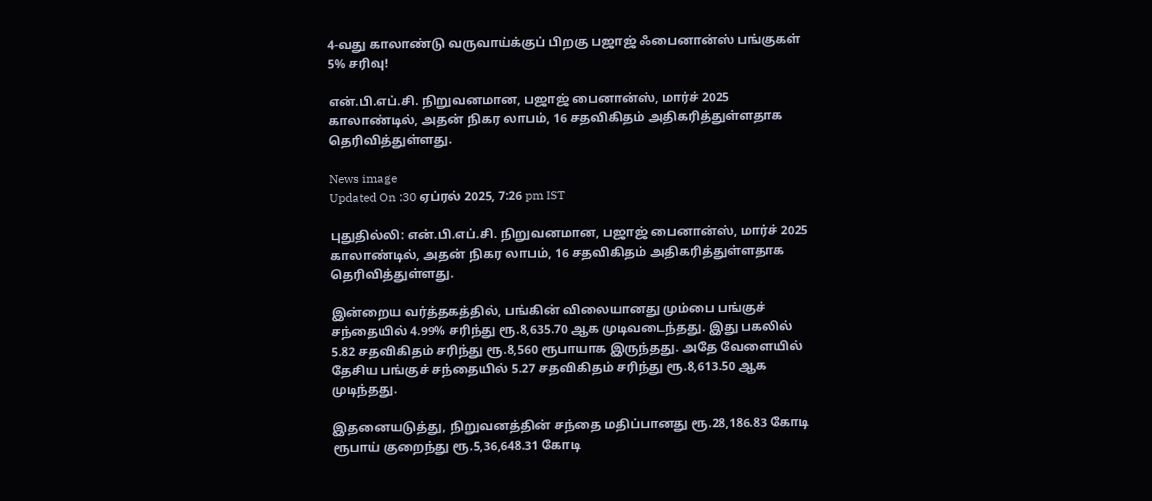4-வது காலாண்டு வருவாய்க்குப் பிறகு பஜாஜ் ஃபைனான்ஸ் பங்குகள் 5% சரிவு!

என்.பி.எப்.சி. நிறுவனமான, பஜாஜ் பைனான்ஸ், மார்ச் 2025 காலாண்டில், அதன் நிகர லாபம், 16 சதவிகிதம் அதிகரித்துள்ளதாக தெரிவித்துள்ளது.

News image
Updated On :30 ஏப்ரல் 2025, 7:26 pm IST

புதுதில்லி: என்.பி.எப்.சி. நிறுவனமான, பஜாஜ் பைனான்ஸ், மார்ச் 2025 காலாண்டில், அதன் நிகர லாபம், 16 சதவிகிதம் அதிகரித்துள்ளதாக தெரிவித்துள்ளது.

இன்றைய வர்த்தகத்தில், பங்கின் விலையானது மும்பை பங்குச் சந்தையில் 4.99% சரிந்து ரூ.8,635.70 ஆக முடிவடைந்தது. இது பகலில் 5.82 சதவிகிதம் சரிந்து ரூ.8,560 ரூபாயாக இருந்தது. அதே வேளையில் தேசிய பங்குச் சந்தையில் 5.27 சதவிகிதம் சரிந்து ரூ.8,613.50 ஆக முடிந்தது.

இதனையடுத்து, நிறுவனத்தின் சந்தை மதிப்பானது ரூ.28,186.83 கோடி ரூபாய் குறைந்து ரூ.5,36,648.31 கோடி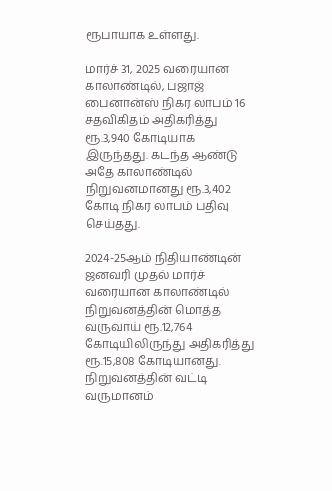ரூபாயாக உள்ளது.

மார்ச் 31, 2025 வரையான காலாண்டில், பஜாஜ் பைனான்ஸ் நிகர லாபம் 16 சதவிகிதம் அதிகரித்து ரூ.3,940 கோடியாக இருந்தது. கடந்த ஆண்டு அதே காலாண்டில் நிறுவனமானது ரூ.3,402 கோடி நிகர லாபம் பதிவு செய்தது.

2024-25ஆம் நிதியாண்டின் ஜனவரி முதல் மார்ச் வரையான காலாண்டில் நிறுவனத்தின் மொத்த வருவாய் ரூ.12,764 கோடியிலிருந்து அதிகரித்து ரூ.15,808 கோடியானது. நிறுவனத்தின் வட்டி வருமானம்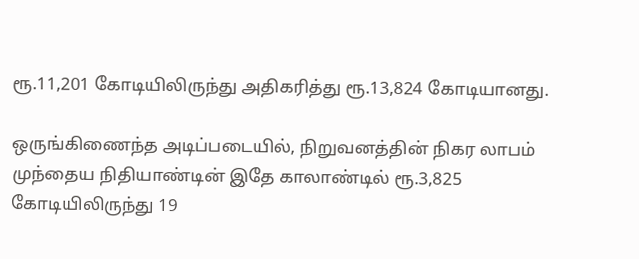ரூ.11,201 கோடியிலிருந்து அதிகரித்து ரூ.13,824 கோடியானது.

ஒருங்கிணைந்த அடிப்படையில், நிறுவனத்தின் நிகர லாபம் முந்தைய நிதியாண்டின் இதே காலாண்டில் ரூ.3,825 கோடியிலிருந்து 19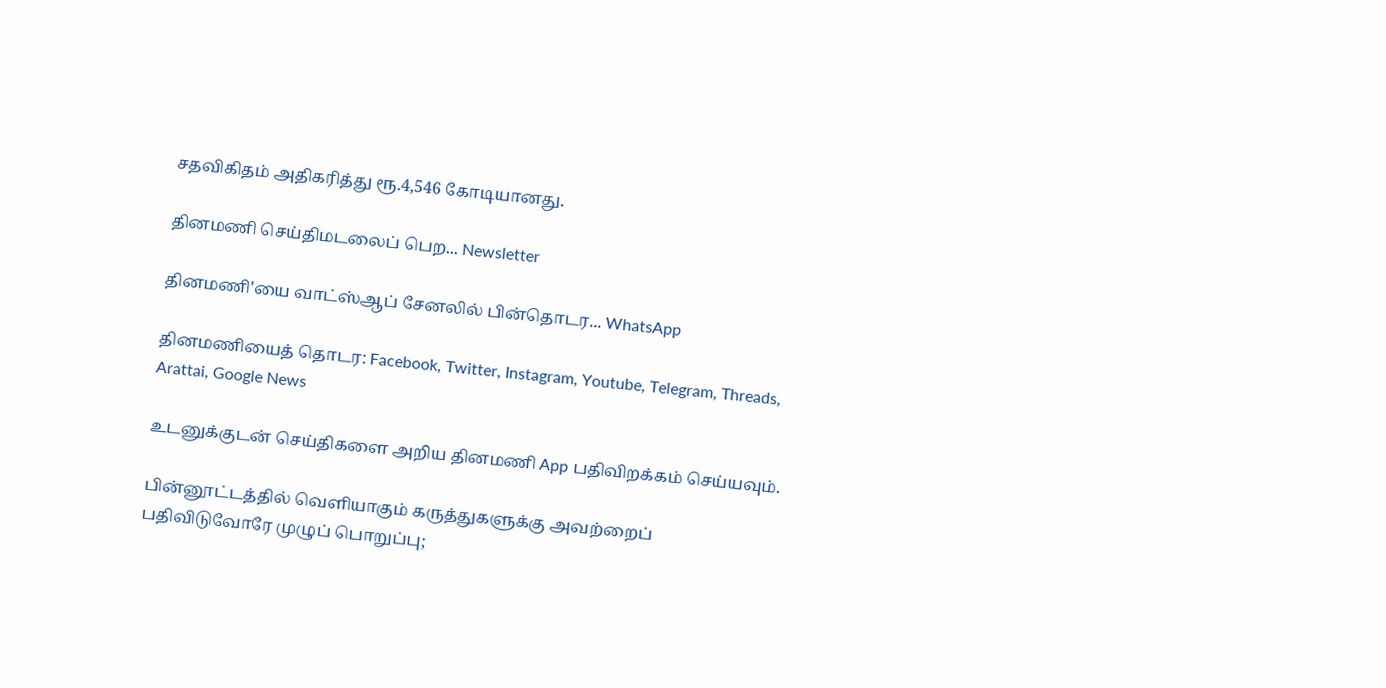சதவிகிதம் அதிகரித்து ரூ.4,546 கோடியானது.

தினமணி செய்திமடலைப் பெற... Newsletter

தினமணி'யை வாட்ஸ்ஆப் சேனலில் பின்தொடர... WhatsApp

தினமணியைத் தொடர: Facebook, Twitter, Instagram, Youtube, Telegram, Threads, Arattai, Google News

உடனுக்குடன் செய்திகளை அறிய தினமணி App பதிவிறக்கம் செய்யவும்.

பின்னூட்டத்தில் வெளியாகும் கருத்துகளுக்கு அவற்றைப் பதிவிடுவோரே முழுப் பொறுப்பு;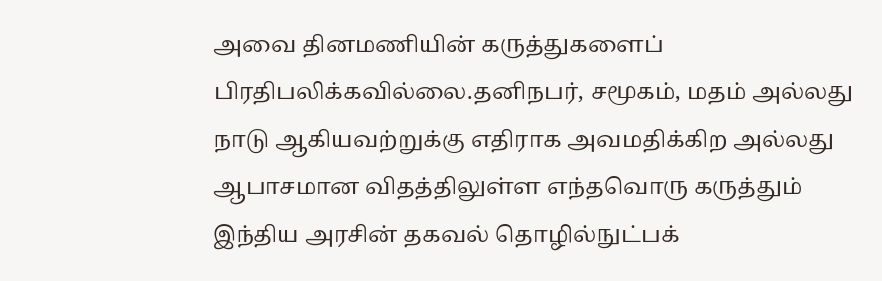அவை தினமணியின் கருத்துகளைப் பிரதிபலிக்கவில்லை.தனிநபர், சமூகம், மதம் அல்லது நாடு ஆகியவற்றுக்கு எதிராக அவமதிக்கிற அல்லது ஆபாசமான விதத்திலுள்ள எந்தவொரு கருத்தும் இந்திய அரசின் தகவல் தொழில்நுட்பக்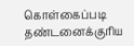கொள்கைப்படி தண்டனைக்குரிய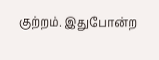குற்றம். இதுபோன்ற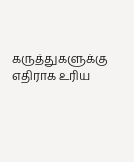கருத்துகளுக்கு எதிராக உரிய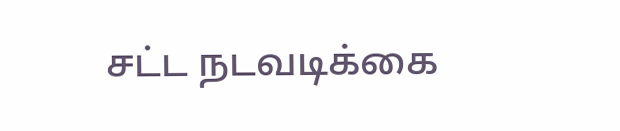சட்ட நடவடிக்கை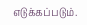எடுக்கப்படும்.